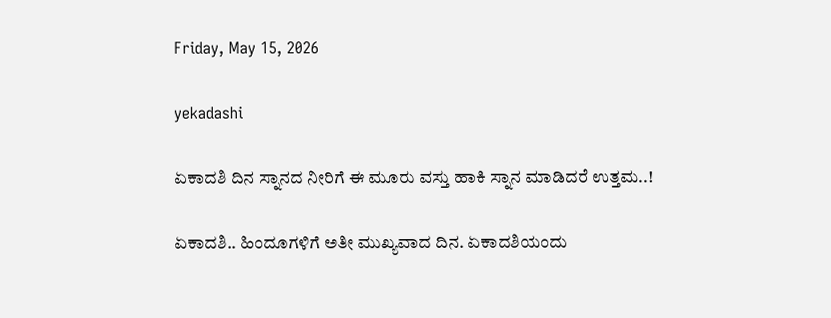Friday, May 15, 2026

yekadashi

ಏಕಾದಶಿ ದಿನ ಸ್ನಾನದ ನೀರಿಗೆ ಈ ಮೂರು ವಸ್ತು ಹಾಕಿ ಸ್ನಾನ ಮಾಡಿದರೆ ಉತ್ತಮ..!

ಏಕಾದಶಿ.. ಹಿಂದೂಗಳಿಗೆ ಅತೀ ಮುಖ್ಯವಾದ ದಿನ. ಏಕಾದಶಿಯಂದು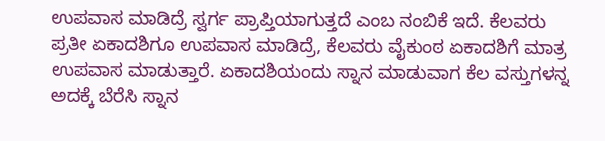ಉಪವಾಸ ಮಾಡಿದ್ರೆ ಸ್ವರ್ಗ ಪ್ರಾಪ್ತಿಯಾಗುತ್ತದೆ ಎಂಬ ನಂಬಿಕೆ ಇದೆ. ಕೆಲವರು ಪ್ರತೀ ಏಕಾದಶಿಗೂ ಉಪವಾಸ ಮಾಡಿದ್ರೆ, ಕೆಲವರು ವೈಕುಂಠ ಏಕಾದಶಿಗೆ ಮಾತ್ರ ಉಪವಾಸ ಮಾಡುತ್ತಾರೆ. ಏಕಾದಶಿಯಂದು ಸ್ನಾನ ಮಾಡುವಾಗ ಕೆಲ ವಸ್ತುಗಳನ್ನ ಅದಕ್ಕೆ ಬೆರೆಸಿ ಸ್ನಾನ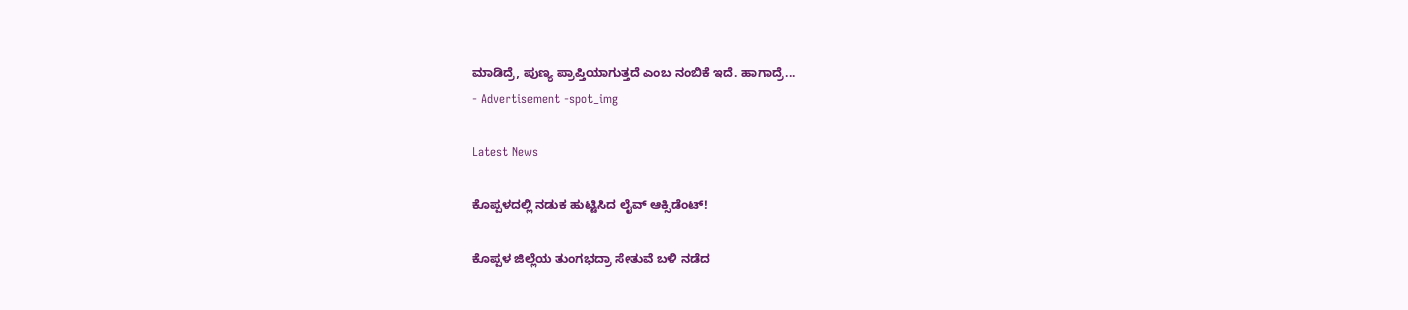ಮಾಡಿದ್ರೆ, ಪುಣ್ಯ ಪ್ರಾಪ್ತಿಯಾಗುತ್ತದೆ ಎಂಬ ನಂಬಿಕೆ ಇದೆ. ಹಾಗಾದ್ರೆ...
- Advertisement -spot_img

Latest News

ಕೊಪ್ಪಳದಲ್ಲಿ ನಡುಕ ಹುಟ್ಟಿಸಿದ ಲೈವ್ ಆಕ್ಸಿಡೆಂಟ್!

ಕೊಪ್ಪಳ ಜಿಲ್ಲೆಯ ತುಂಗಭದ್ರಾ ಸೇತುವೆ ಬಳಿ ನಡೆದ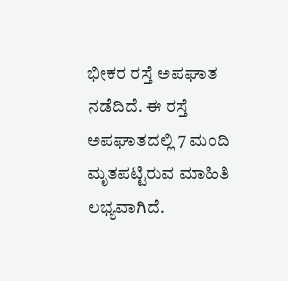ಭೀಕರ ರಸ್ತೆ ಅಪಘಾತ ನಡೆದಿದೆ. ಈ ರಸ್ತೆ ಅಪಘಾತದಲ್ಲಿ 7 ಮಂದಿ ಮೃತಪಟ್ಟಿರುವ ಮಾಹಿತಿ ಲಭ್ಯವಾಗಿದೆ.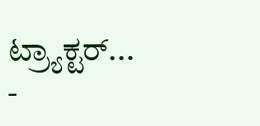ಟ್ರ್ಯಾಕ್ಟರ್...
-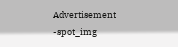Advertisement -spot_img